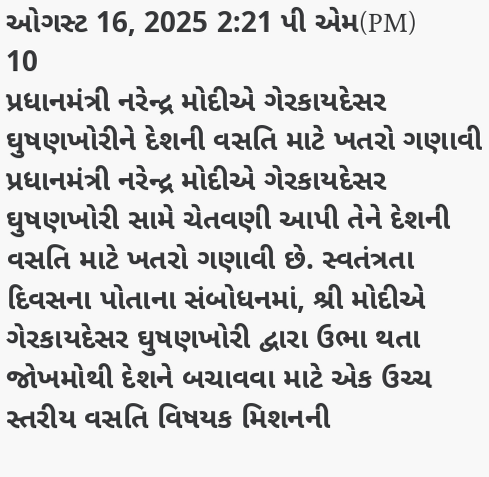ઓગસ્ટ 16, 2025 2:21 પી એમ(PM)
10
પ્રધાનમંત્રી નરેન્દ્ર મોદીએ ગેરકાયદેસર ઘુષણખોરીને દેશની વસતિ માટે ખતરો ગણાવી
પ્રધાનમંત્રી નરેન્દ્ર મોદીએ ગેરકાયદેસર ઘુષણખોરી સામે ચેતવણી આપી તેને દેશની વસતિ માટે ખતરો ગણાવી છે. સ્વતંત્રતા દિવસના પોતાના સંબોધનમાં, શ્રી મોદીએ ગેરકાયદેસર ઘુષણખોરી દ્વારા ઉભા થતા જોખમોથી દેશને બચાવવા માટે એક ઉચ્ચ સ્તરીય વસતિ વિષયક મિશનની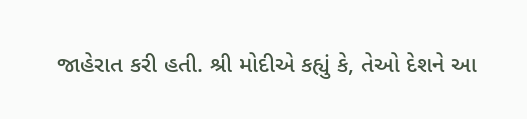જાહેરાત કરી હતી. શ્રી મોદીએ કહ્યું કે, તેઓ દેશને આ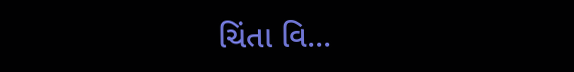ચિંતા વિ...